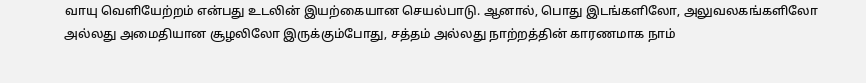வாயு வெளியேற்றம் என்பது உடலின் இயற்கையான செயல்பாடு. ஆனால், பொது இடங்களிலோ, அலுவலகங்களிலோ அல்லது அமைதியான சூழலிலோ இருக்கும்போது, சத்தம் அல்லது நாற்றத்தின் காரணமாக நாம்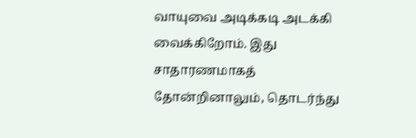வாயுவை அடிக்கடி அடக்கி வைக்கிறோம். இது சாதாரணமாகத் தோன்றினாலும், தொடர்ந்து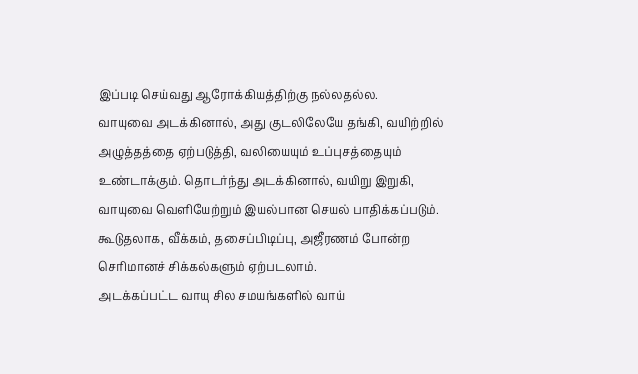இப்படி செய்வது ஆரோக்கியத்திற்கு நல்லதல்ல.
வாயுவை அடக்கினால், அது குடலிலேயே தங்கி, வயிற்றில் அழுத்தத்தை ஏற்படுத்தி, வலியையும் உப்புசத்தையும் உண்டாக்கும். தொடர்ந்து அடக்கினால், வயிறு இறுகி, வாயுவை வெளியேற்றும் இயல்பான செயல் பாதிக்கப்படும். கூடுதலாக, வீக்கம், தசைப்பிடிப்பு, அஜீரணம் போன்ற செரிமானச் சிக்கல்களும் ஏற்படலாம்.
அடக்கப்பட்ட வாயு சில சமயங்களில் வாய்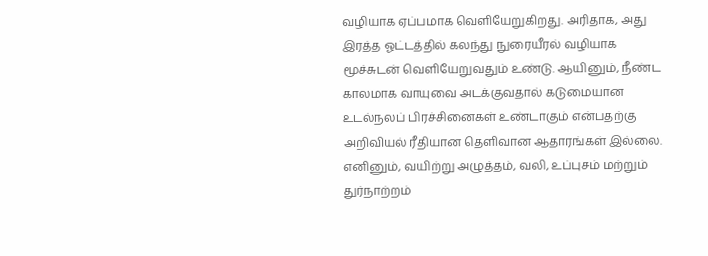வழியாக ஏப்பமாக வெளியேறுகிறது. அரிதாக, அது இரத்த ஓட்டத்தில் கலந்து நுரையீரல் வழியாக மூச்சுடன் வெளியேறுவதும் உண்டு. ஆயினும், நீண்ட காலமாக வாயுவை அடக்குவதால் கடுமையான உடல்நலப் பிரச்சினைகள் உண்டாகும் என்பதற்கு அறிவியல் ரீதியான தெளிவான ஆதாரங்கள் இல்லை. எனினும், வயிற்று அழுத்தம், வலி, உப்புசம் மற்றும் துர்நாற்றம்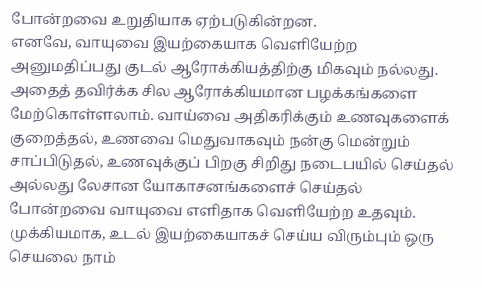போன்றவை உறுதியாக ஏற்படுகின்றன.
எனவே, வாயுவை இயற்கையாக வெளியேற்ற அனுமதிப்பது குடல் ஆரோக்கியத்திற்கு மிகவும் நல்லது. அதைத் தவிர்க்க சில ஆரோக்கியமான பழக்கங்களை மேற்கொள்ளலாம். வாய்வை அதிகரிக்கும் உணவுகளைக் குறைத்தல், உணவை மெதுவாகவும் நன்கு மென்றும் சாப்பிடுதல், உணவுக்குப் பிறகு சிறிது நடைபயில் செய்தல் அல்லது லேசான யோகாசனங்களைச் செய்தல் போன்றவை வாயுவை எளிதாக வெளியேற்ற உதவும்.
முக்கியமாக, உடல் இயற்கையாகச் செய்ய விரும்பும் ஒரு செயலை நாம்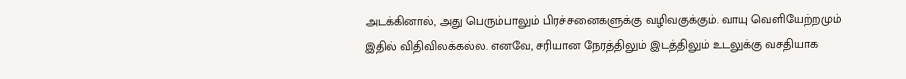அடக்கினால், அது பெரும்பாலும் பிரச்சனைகளுக்கு வழிவகுக்கும். வாயு வெளியேற்றமும் இதில் விதிவிலக்கல்ல. எனவே, சரியான நேரத்திலும் இடத்திலும் உடலுக்கு வசதியாக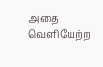அதை வெளியேற்ற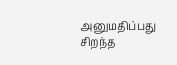அனுமதிப்பது சிறந்த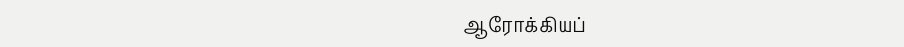ஆரோக்கியப்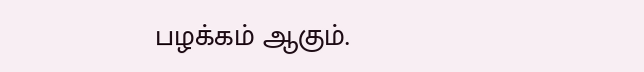பழக்கம் ஆகும்.